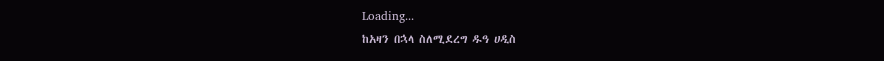Loading...
ከአዛን በኋላ ስለሚደረግ ዱዓ ሀዲስ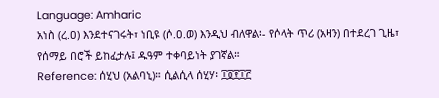Language: Amharic
አነስ (ረ.ዐ) እንደተናገሩት፣ ነቢዩ (ሶ.ዐ.ወ) እንዲህ ብለዋል፡- የሶላት ጥሪ (አዛን) በተደረገ ጊዜ፣ የሰማይ በሮች ይከፈታሉ፤ ዱዓም ተቀባይነት ያገኛል።
Reference: ሰሂህ (አልባኒ)። ሲልሲላ ሰሂሃ፡ ፲፬፻፲፫